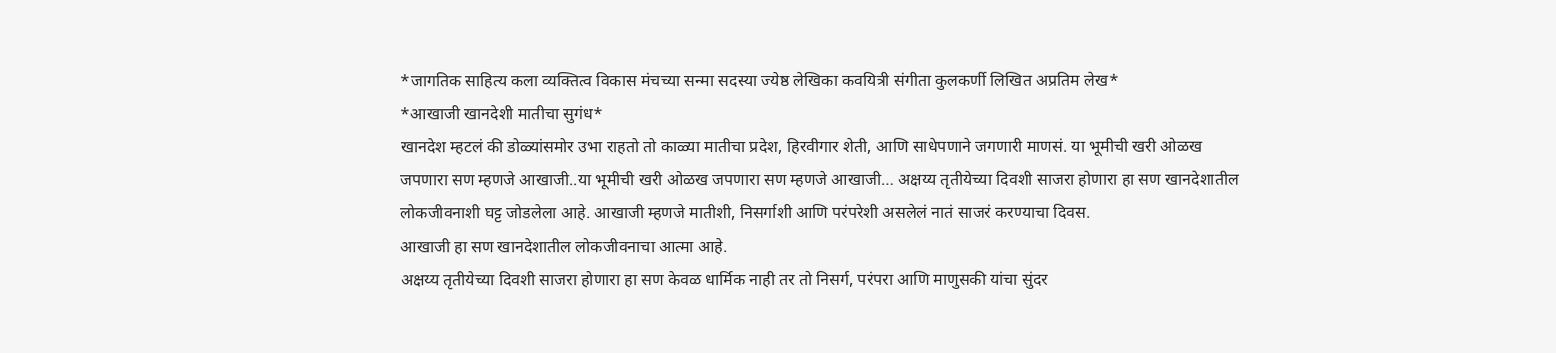*जागतिक साहित्य कला व्यक्तित्व विकास मंचच्या सन्मा सदस्या ज्येष्ठ लेखिका कवयित्री संगीता कुलकर्णी लिखित अप्रतिम लेख*
*आखाजी खानदेशी मातीचा सुगंध*
खानदेश म्हटलं की डोळ्यांसमोर उभा राहतो तो काळ्या मातीचा प्रदेश, हिरवीगार शेती, आणि साधेपणाने जगणारी माणसं. या भूमीची खरी ओळख जपणारा सण म्हणजे आखाजी..या भूमीची खरी ओळख जपणारा सण म्हणजे आखाजी… अक्षय्य तृतीयेच्या दिवशी साजरा होणारा हा सण खानदेशातील लोकजीवनाशी घट्ट जोडलेला आहे. आखाजी म्हणजे मातीशी, निसर्गाशी आणि परंपरेशी असलेलं नातं साजरं करण्याचा दिवस.
आखाजी हा सण खानदेशातील लोकजीवनाचा आत्मा आहे.
अक्षय्य तृतीयेच्या दिवशी साजरा होणारा हा सण केवळ धार्मिक नाही तर तो निसर्ग, परंपरा आणि माणुसकी यांचा सुंदर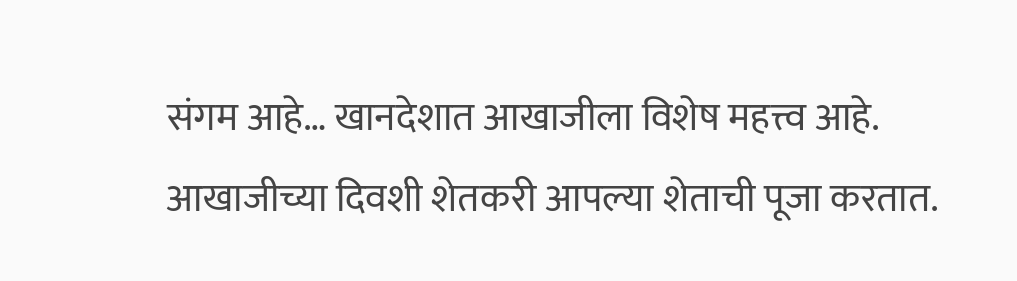संगम आहे… खानदेशात आखाजीला विशेष महत्त्व आहे.
आखाजीच्या दिवशी शेतकरी आपल्या शेताची पूजा करतात.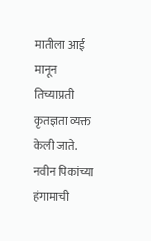मातीला आई मानून तिच्याप्रती कृतज्ञता व्यक्त केली जाते. नवीन पिकांच्या हंगामाची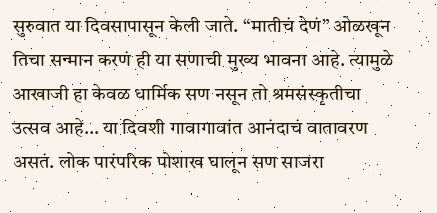सुरुवात या दिवसापासून केली जाते. “मातीचं देणं” ओळखून तिचा सन्मान करणं ही या सणाची मुख्य भावना आहे. त्यामुळे आखाजी हा केवळ धार्मिक सण नसून तो श्रमसंस्कृतीचा उत्सव आहे… या दिवशी गावागावांत आनंदाचं वातावरण असतं. लोक पारंपरिक पोशाख घालून सण साजरा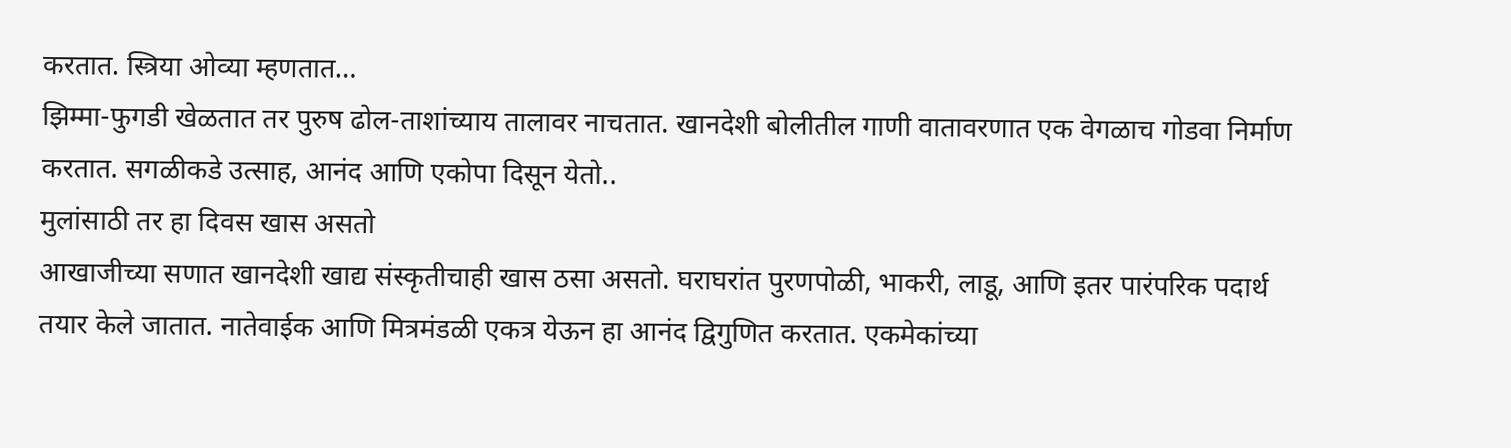करतात. स्त्रिया ओव्या म्हणतात…
झिम्मा-फुगडी खेळतात तर पुरुष ढोल-ताशांच्याय तालावर नाचतात. खानदेशी बोलीतील गाणी वातावरणात एक वेगळाच गोडवा निर्माण करतात. सगळीकडे उत्साह, आनंद आणि एकोपा दिसून येतो..
मुलांसाठी तर हा दिवस खास असतो
आखाजीच्या सणात खानदेशी खाद्य संस्कृतीचाही खास ठसा असतो. घराघरांत पुरणपोळी, भाकरी, लाडू, आणि इतर पारंपरिक पदार्थ तयार केले जातात. नातेवाईक आणि मित्रमंडळी एकत्र येऊन हा आनंद द्विगुणित करतात. एकमेकांच्या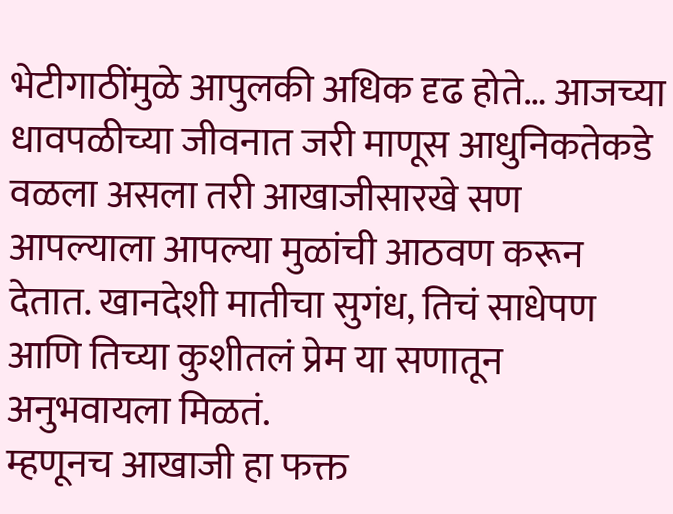भेटीगाठींमुळे आपुलकी अधिक दृढ होते… आजच्या धावपळीच्या जीवनात जरी माणूस आधुनिकतेकडे वळला असला तरी आखाजीसारखे सण आपल्याला आपल्या मुळांची आठवण करून देतात. खानदेशी मातीचा सुगंध, तिचं साधेपण आणि तिच्या कुशीतलं प्रेम या सणातून अनुभवायला मिळतं.
म्हणूनच आखाजी हा फक्त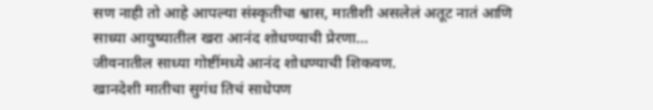सण नाही तो आहे आपल्या संस्कृतीचा श्वास, मातीशी असलेलं अतूट नातं आणि साध्या आयुष्यातील खरा आनंद शोधण्याची प्रेरणा…
जीवनातील साध्या गोष्टींमध्ये आनंद शोधण्याची शिकवण.
खानदेशी मातीचा सुगंध तिचं साधेपण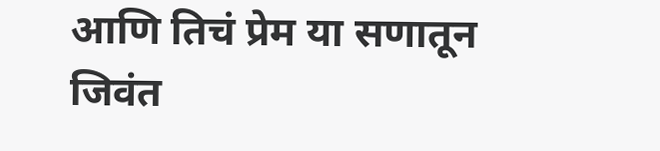आणि तिचं प्रेम या सणातून जिवंत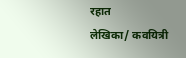रहात
लेखिका/ कवयित्री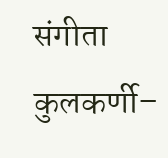संगीता कुलकर्णी–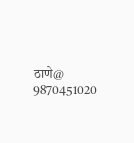ठाणे@
9870451020